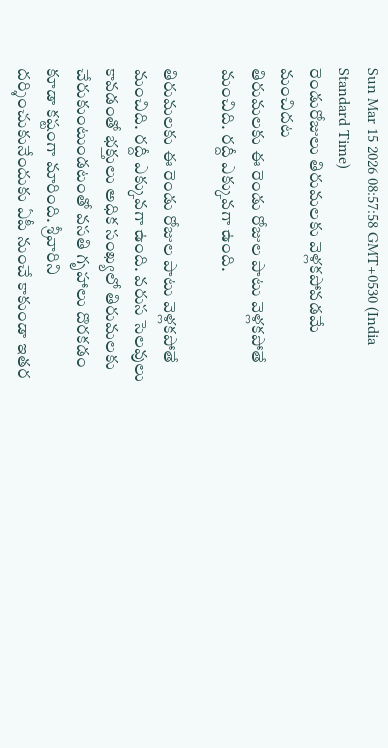Sun Mar 15 2026 08:57:58 GMT+0530 (India Standard Time)
రెండురోజులు తిరుమలకు వెళ్లకపోవడమే మంచిదట
తిరుమలకు ఈ రెండు రోజుల పాటు వెళ్లకపోతే మంచిది. రద్దీ ఎక్కువగా ఉంది.

తిరుమలకు ఈ రెండు రోజుల పాటు వెళ్లకపోతే మంచిది. రద్దీ ఎక్కువగా ఉంది. వరుస సెలవులు కావడంతో భక్తులు అధిక సంఖ్యలో తిరుమలకు చేరుకుంటుండటంతో వసతి గృహాలు దొరకడం కూడా కష్టంగా మారింది. శ్రీవారిని దర్శించుకునేందుకు ఏపీ నుంచే కాకుండా ఇతర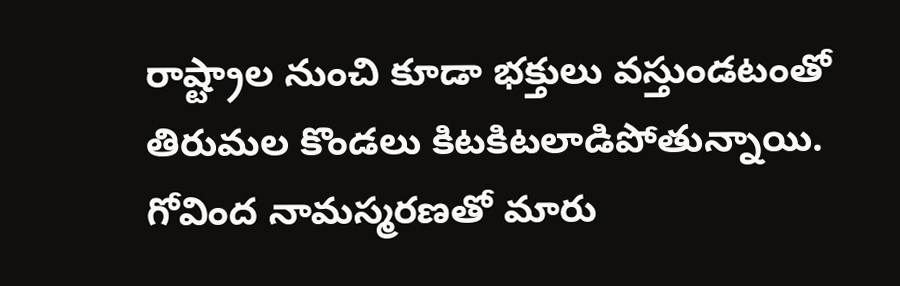రాష్ట్రాల నుంచి కూడా భక్తులు వస్తుండటంతో తిరుమల కొండలు కిటకిటలాడిపోతున్నాయి. గోవింద నామస్మరణతో మారు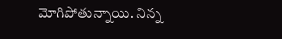మోగిపోతున్నాయి. నిన్న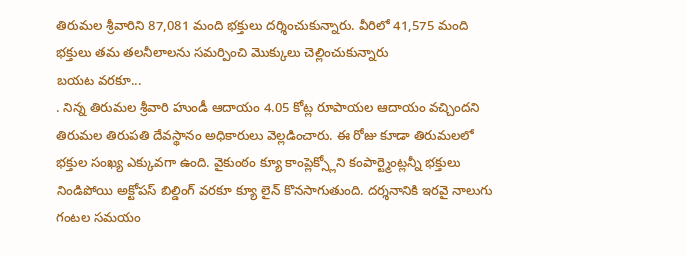తిరుమల శ్రీవారిని 87,081 మంది భక్తులు దర్శించుకున్నారు. వీరిలో 41,575 మంది భక్తులు తమ తలనీలాలను సమర్పించి మొక్కులు చెల్లించుకున్నారు
బయట వరకూ...
. నిన్న తిరుమల శ్రీవారి హుండీ ఆదాయం 4.05 కోట్ల రూపాయల ఆదాయం వచ్చిందని తిరుమల తిరుపతి దేవస్థానం అధికారులు వెల్లడించారు. ఈ రోజు కూడా తిరుమలలో భక్తుల సంఖ్య ఎక్కువగా ఉంది. వైకుంఠం క్యూ కాంప్లెక్స్లోని కంపార్ట్మెంట్లన్నీ భక్తులు నిండిపోయి అక్టోపస్ బిల్డింగ్ వరకూ క్యూ లైన్ కొనసాగుతుంది. దర్శనానికి ఇరవై నాలుగు గంటల సమయం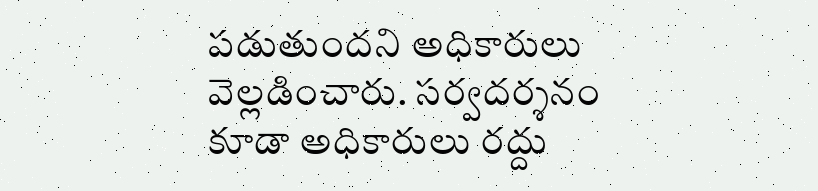పడుతుందని అధికారులు వెల్లడించారు. సర్వదర్శనం కూడా అధికారులు రద్దు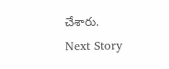చేశారు.
Next Story